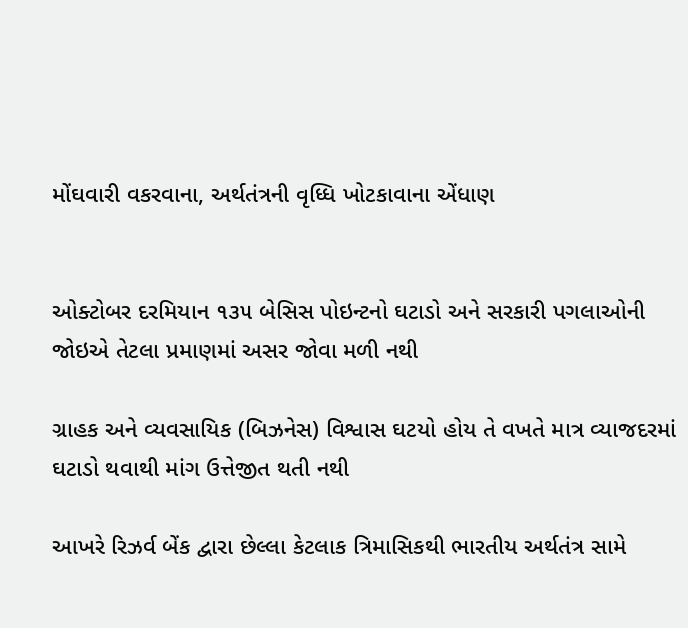મોંઘવારી વકરવાના, અર્થતંત્રની વૃધ્ધિ ખોટકાવાના એંધાણ


ઓક્ટોબર દરમિયાન ૧૩૫ બેસિસ પોઇન્ટનો ઘટાડો અને સરકારી પગલાઓની જોઇએ તેટલા પ્રમાણમાં અસર જોવા મળી નથી

ગ્રાહક અને વ્યવસાયિક (બિઝનેસ) વિશ્વાસ ઘટયો હોય તે વખતે માત્ર વ્યાજદરમાં ઘટાડો થવાથી માંગ ઉત્તેજીત થતી નથી

આખરે રિઝર્વ બેંક દ્વારા છેલ્લા કેટલાક ત્રિમાસિકથી ભારતીય અર્થતંત્ર સામે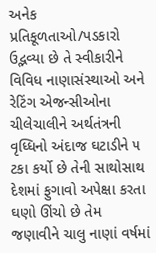અનેક પ્રતિકૂળતાઓ/પડકારો ઉદ્ભવ્યા છે તે સ્વીકારીને વિવિધ નાણાસંસ્થાઓ અને રેટિંગ એજન્સીઓના ચીલેચાલીને અર્થતંત્રની વૃધ્ધિનો અંદાજ ઘટાડીને ૫ ટકા કર્યો છે તેની સાથોસાથ દેશમાં ફુગાવો અપેક્ષા કરતા ઘણો ઊંચો છે તેમ જણાવીને ચાલુ નાણાં વર્ષમાં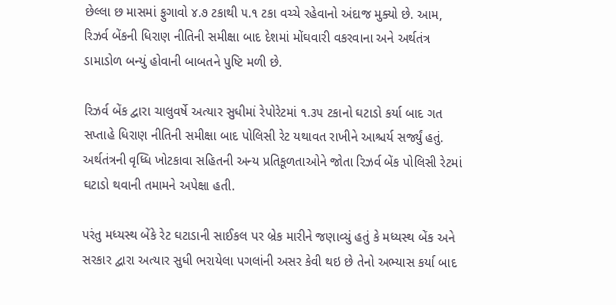છેલ્લા છ માસમાં ફુગાવો ૪.૭ ટકાથી ૫.૧ ટકા વચ્ચે રહેવાનો અંદાજ મુક્યો છે. આમ, રિઝર્વ બેંકની ધિરાણ નીતિની સમીક્ષા બાદ દેશમાં મોંઘવારી વકરવાના અને અર્થતંત્ર ડામાડોળ બન્યું હોવાની બાબતને પુષ્ટિ મળી છે.

રિઝર્વ બેંક દ્વારા ચાલુવર્ષે અત્યાર સુધીમાં રેપોરેટમાં ૧.૩૫ ટકાનો ઘટાડો કર્યા બાદ ગત સપ્તાહે ધિરાણ નીતિની સમીક્ષા બાદ પોલિસી રેટ યથાવત રાખીને આશ્ચર્ય સર્જ્યું હતું. અર્થતંત્રની વૃધ્ધિ ખોટકાવા સહિતની અન્ય પ્રતિકૂળતાઓને જોતા રિઝર્વ બેંક પોલિસી રેટમાં ઘટાડો થવાની તમામને અપેક્ષા હતી.

પરંતુ મધ્યસ્થ બેંકે રેટ ઘટાડાની સાઈકલ પર બ્રેક મારીને જણાવ્યું હતું કે મધ્યસ્થ બેંક અને સરકાર દ્વારા અત્યાર સુધી ભરાયેલા પગલાંની અસર કેવી થઇ છે તેનો અભ્યાસ કર્યા બાદ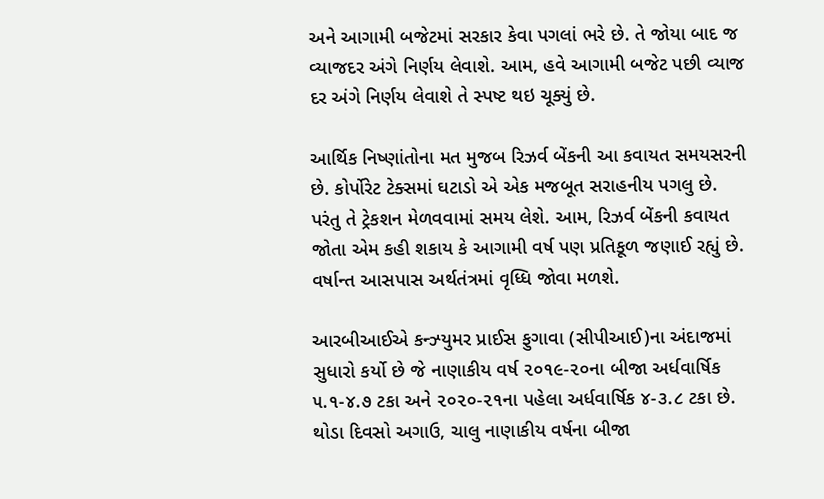અને આગામી બજેટમાં સરકાર કેવા પગલાં ભરે છે. તે જોયા બાદ જ વ્યાજદર અંગે નિર્ણય લેવાશે. આમ, હવે આગામી બજેટ પછી વ્યાજ દર અંગે નિર્ણય લેવાશે તે સ્પષ્ટ થઇ ચૂક્યું છે.

આર્થિક નિષ્ણાંતોના મત મુજબ રિઝર્વ બેંકની આ કવાયત સમયસરની છે. કોર્પોરેટ ટેક્સમાં ઘટાડો એ એક મજબૂત સરાહનીય પગલુ છે. પરંતુ તે ટ્રેકશન મેળવવામાં સમય લેશે. આમ, રિઝર્વ બેંકની કવાયત જોતા એમ કહી શકાય કે આગામી વર્ષ પણ પ્રતિકૂળ જણાઈ રહ્યું છે. વર્ષાન્ત આસપાસ અર્થતંત્રમાં વૃધ્ધિ જોવા મળશે.

આરબીઆઈએ કન્ઝ્યુમર પ્રાઈસ ફુગાવા (સીપીઆઈ)ના અંદાજમાં સુધારો કર્યો છે જે નાણાકીય વર્ષ ૨૦૧૯-૨૦ના બીજા અર્ધવાર્ષિક ૫.૧-૪.૭ ટકા અને ૨૦૨૦-૨૧ના પહેલા અર્ધવાર્ષિક ૪-૩.૮ ટકા છે. થોડા દિવસો અગાઉ, ચાલુ નાણાકીય વર્ષના બીજા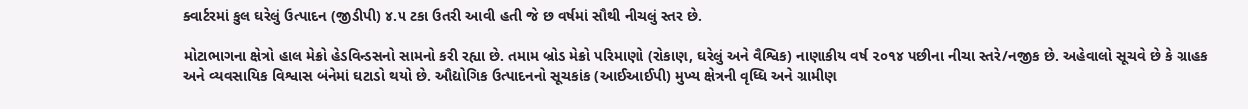ક્વાર્ટરમાં કુલ ઘરેલું ઉત્પાદન (જીડીપી) ૪.૫ ટકા ઉતરી આવી હતી જે છ વર્ષમાં સૌથી નીચલું સ્તર છે.

મોટાભાગના ક્ષેત્રો હાલ મેક્રો હેડવિન્ડસનો સામનો કરી રહ્યા છે. તમામ બ્રોડ મેક્રો પરિમાણો (રોકાણ, ઘરેલું અને વૈશ્વિક) નાણાકીય વર્ષ ૨૦૧૪ પછીના નીચા સ્તરે/નજીક છે. અહેવાલો સૂચવે છે કે ગ્રાહક અને વ્યવસાયિક વિશ્વાસ બંનેમાં ઘટાડો થયો છે. ઔદ્યોગિક ઉત્પાદનનો સૂચકાંક (આઈઆઈપી) મુખ્ય ક્ષેત્રની વૃધ્ધિ અને ગ્રામીણ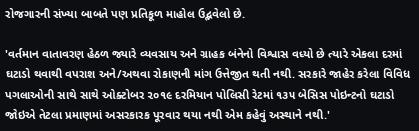રોજગારની સંખ્યા બાબતે પણ પ્રતિકૂળ માહોલ ઉદ્ભવેલો છે.

'વર્તમાન વાતાવરણ હેઠળ જ્યારે વ્યવસાય અને ગ્રાહક બંનેનો વિશ્વાસ વધ્યો છે ત્યારે એકલા દરમાં ઘટાડો થવાથી વપરાશ અને/અથવા રોકાણની માંગ ઉત્તેજીત થતી નથી. સરકારે જાહેર કરેલા વિવિધ પગલાઓની સાથે સાથે ઓક્ટોબર ૨૦૧૯ દરમિયાન પોલિસી રેટમાં ૧૩૫ બેસિસ પોઇન્ટનો ઘટાડો જોઇએ તેટલા પ્રમાણમાં અસરકારક પૂરવાર થયા નથી એમ કહેવું અસ્થાને નથી.'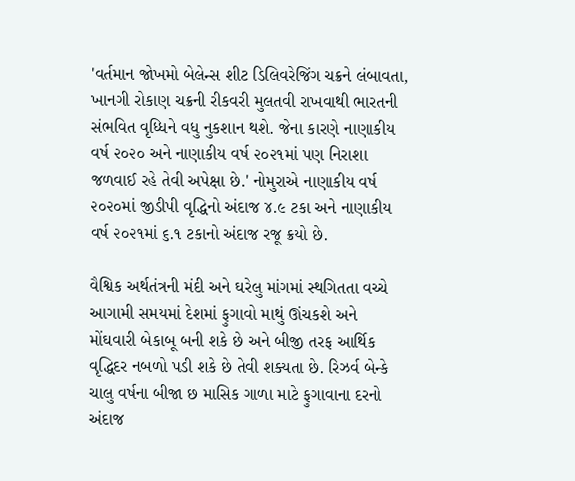'વર્તમાન જોખમો બેલેન્સ શીટ ડિલિવરેજિંગ ચક્રને લંબાવતા, ખાનગી રોકાણ ચક્રની રીકવરી મુલતવી રાખવાથી ભારતની સંભવિત વૃધ્ધિને વધુ નુકશાન થશે. જેના કારણે નાણાકીય વર્ષ ૨૦૨૦ અને નાણાકીય વર્ષ ૨૦૨૧માં પણ નિરાશા જળવાઈ રહે તેવી અપેક્ષા છે.' નોમુરાએ નાણાકીય વર્ષ ૨૦૨૦માં જીડીપી વૃદ્ધિનો અંદાજ ૪.૯ ટકા અને નાણાકીય વર્ષ ૨૦૨૧માં ૬.૧ ટકાનો અંદાજ રજૂ ક્રયો છે.

વૈશ્વિક અર્થતંત્રની મંદી અને ઘરેલુ માંગમાં સ્થગિતતા વચ્ચે આગામી સમયમાં દેશમાં ફુગાવો માથું ઊંચકશે અને મોંઘવારી બેકાબૂ બની શકે છે અને બીજી તરફ આર્થિક વૃદ્ધિદર નબળો પડી શકે છે તેવી શક્યતા છે. રિઝર્વ બેન્કે ચાલુ વર્ષના બીજા છ માસિક ગાળા માટે ફુગાવાના દરનો અંદાજ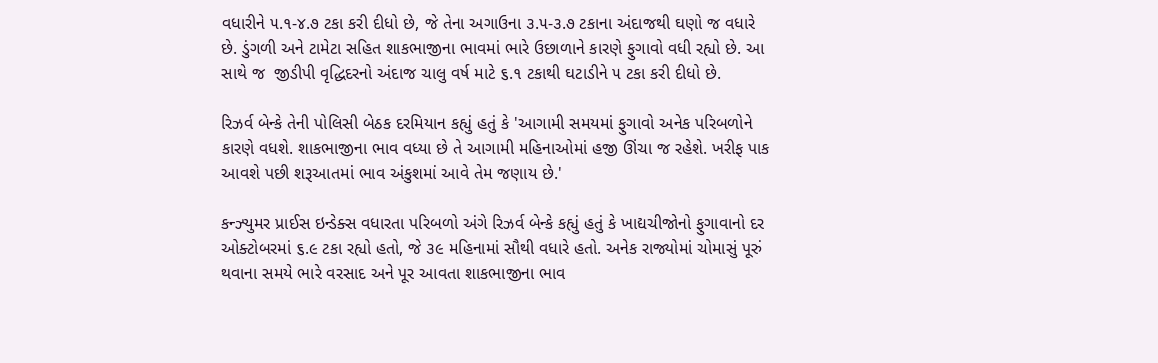વધારીને ૫.૧-૪.૭ ટકા કરી દીધો છે, જે તેના અગાઉના ૩.૫-૩.૭ ટકાના અંદાજથી ઘણો જ વધારે છે. ડુંગળી અને ટામેટા સહિત શાકભાજીના ભાવમાં ભારે ઉછાળાને કારણે ફુગાવો વધી રહ્યો છે. આ સાથે જ  જીડીપી વૃદ્ધિદરનો અંદાજ ચાલુ વર્ષ માટે ૬.૧ ટકાથી ઘટાડીને ૫ ટકા કરી દીધો છે.

રિઝર્વ બેન્કે તેની પોલિસી બેઠક દરમિયાન કહ્યું હતું કે 'આગામી સમયમાં ફુગાવો અનેક પરિબળોને કારણે વધશે. શાકભાજીના ભાવ વધ્યા છે તે આગામી મહિનાઓમાં હજી ઊંચા જ રહેશે. ખરીફ પાક આવશે પછી શરૂઆતમાં ભાવ અંકુશમાં આવે તેમ જણાય છે.'

કન્ઝ્યુમર પ્રાઈસ ઇન્ડેક્સ વધારતા પરિબળો અંગે રિઝર્વ બેન્કે કહ્યું હતું કે ખાદ્યચીજોનો ફુગાવાનો દર ઓક્ટોબરમાં ૬.૯ ટકા રહ્યો હતો, જે ૩૯ મહિનામાં સૌથી વધારે હતો. અનેક રાજ્યોમાં ચોમાસું પૂરું થવાના સમયે ભારે વરસાદ અને પૂર આવતા શાકભાજીના ભાવ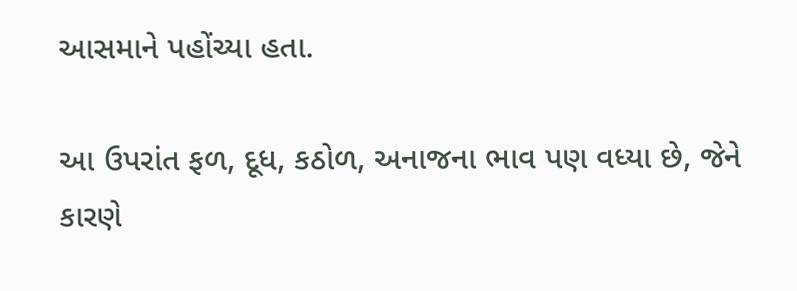આસમાને પહોંચ્યા હતા.

આ ઉપરાંત ફળ, દૂધ, કઠોળ, અનાજના ભાવ પણ વધ્યા છે, જેને કારણે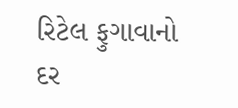રિટેલ ફુગાવાનો દર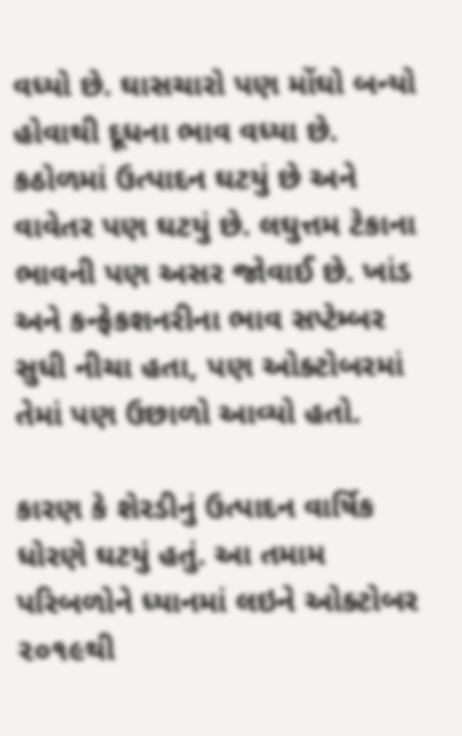વધ્યો છે. ઘાસચારો પણ મોંઘો બન્યો હોવાથી દૂધના ભાવ વધ્યા છે. કઠોળમાં ઉત્પાદન ઘટયું છે અને વાવેતર પણ ઘટયું છે. લઘુત્તમ ટેકાના ભાવની પણ અસર જોવાઈ છે. ખાંડ અને કન્ફેકશનરીના ભાવ સપ્ટેમ્બર સુધી નીચા હતા, પણ ઓક્ટોબરમાં તેમાં પણ ઉછાળો આવ્યો હતો.

કારણ કે શેરડીનું ઉત્પાદન વાર્ષિક ધોરણે ઘટયું હતું. આ તમામ પરિબળોને ધ્યાનમાં લઇને ઓક્ટોબર ૨૦૧૯થી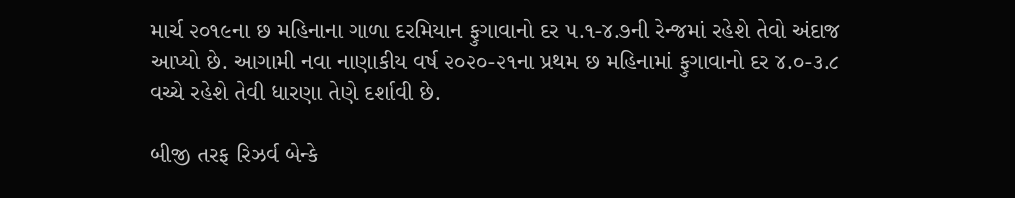માર્ચ ૨૦૧૯ના છ મહિનાના ગાળા દરમિયાન ફુગાવાનો દર ૫.૧-૪.૭ની રેન્જમાં રહેશે તેવો અંદાજ આપ્યો છે. આગામી નવા નાણાકીય વર્ષ ૨૦૨૦-૨૧ના પ્રથમ છ મહિનામાં ફુગાવાનો દર ૪.૦-૩.૮ વચ્ચે રહેશે તેવી ધારણા તેણે દર્શાવી છે.

બીજી તરફ રિઝર્વ બેન્કે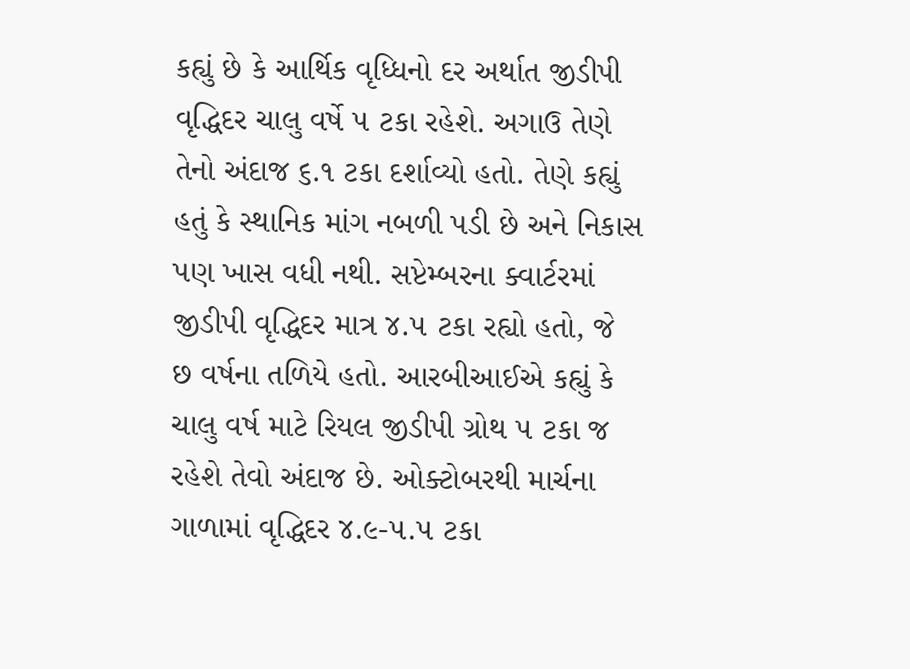કહ્યું છે કે આર્થિક વૃધ્ધિનો દર અર્થાત જીડીપી વૃદ્ધિદર ચાલુ વર્ષે ૫ ટકા રહેશે. અગાઉ તેણે તેનો અંદાજ ૬.૧ ટકા દર્શાવ્યો હતો. તેણે કહ્યું હતું કે સ્થાનિક માંગ નબળી પડી છે અને નિકાસ પણ ખાસ વધી નથી. સપ્ટેમ્બરના ક્વાર્ટરમાં જીડીપી વૃદ્ધિદર માત્ર ૪.૫ ટકા રહ્યો હતો, જે છ વર્ષના તળિયે હતો. આરબીઆઈએ કહ્યું કે ચાલુ વર્ષ માટે રિયલ જીડીપી ગ્રોથ ૫ ટકા જ રહેશે તેવો અંદાજ છે. ઓક્ટોબરથી માર્ચના ગાળામાં વૃદ્ધિદર ૪.૯-૫.૫ ટકા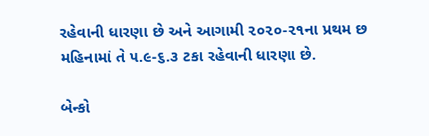રહેવાની ધારણા છે અને આગામી ૨૦૨૦-૨૧ના પ્રથમ છ મહિનામાં તે ૫.૯-૬.૩ ટકા રહેવાની ધારણા છે.

બેન્કો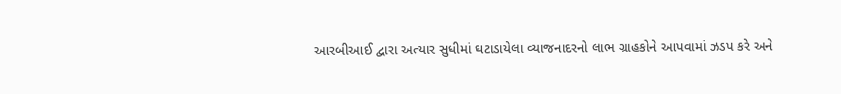આરબીઆઈ દ્વારા અત્યાર સુધીમાં ઘટાડાયેલા વ્યાજનાદરનો લાભ ગ્રાહકોને આપવામાં ઝડપ કરે અને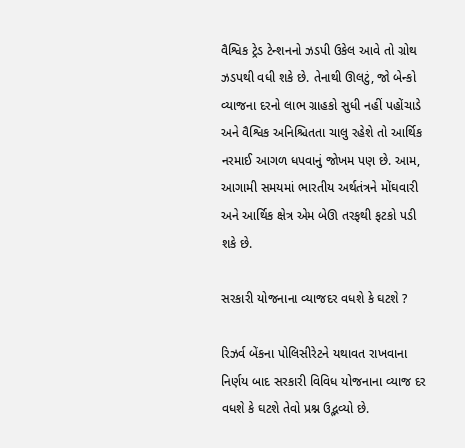વૈશ્વિક ટ્રેડ ટેન્શનનો ઝડપી ઉકેલ આવે તો ગ્રોથ ઝડપથી વધી શકે છે. તેનાથી ઊલટું, જો બેન્કો વ્યાજના દરનો લાભ ગ્રાહકો સુધી નહીં પહોંચાડે અને વૈશ્વિક અનિશ્ચિતતા ચાલુ રહેશે તો આર્થિક નરમાઈ આગળ ધપવાનું જોખમ પણ છે. આમ, આગામી સમયમાં ભારતીય અર્થતંત્રને મોંઘવારી અને આર્થિક ક્ષેત્ર એમ બેઊ તરફથી ફટકો પડી શકે છે.

સરકારી યોજનાના વ્યાજદર વધશે કે ઘટશે ?

રિઝર્વ બેંકના પોલિસીરેટને યથાવત રાખવાના નિર્ણય બાદ સરકારી વિવિધ યોજનાના વ્યાજ દર વધશે કે ઘટશે તેવો પ્રશ્ન ઉદ્ભવ્યો છે.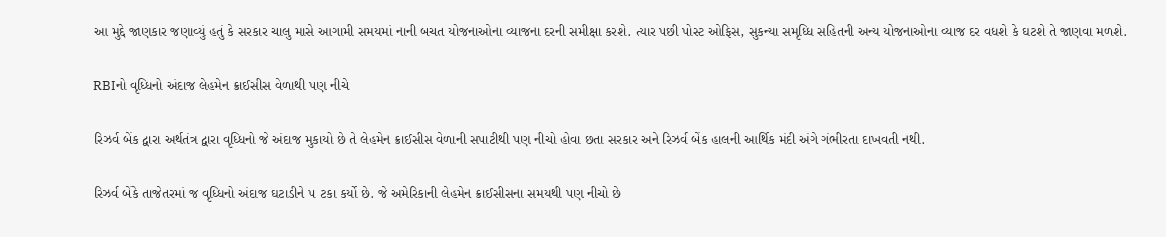આ મુદ્દે જાણકાર જણાવ્યું હતું કે સરકાર ચાલુ માસે આગામી સમયમાં નાની બચત યોજનાઓના વ્યાજના દરની સમીક્ષા કરશે. ત્યાર પછી પોસ્ટ ઓફિસ, સુકન્યા સમૃધ્ધિ સહિતની અન્ય યોજનાઓના વ્યાજ દર વધશે કે ઘટશે તે જાણવા મળશે.

RBIનો વૃધ્ધિનો અંદાજ લેહમેન ક્રાઈસીસ વેળાથી પણ નીચે

રિઝર્વ બેંક દ્વારા અર્થતંત્ર દ્વારા વૃધ્ધિનો જે અંદાજ મુકાયો છે તે લેહમેન ક્રાઈસીસ વેળાની સપાટીથી પણ નીચો હોવા છતા સરકાર અને રિઝર્વ બેંક હાલની આર્થિક મંદી અંગે ગંભીરતા દાખવતી નથી.

રિઝર્વ બેંકે તાજેતરમાં જ વૃધ્ધિનો અંદાજ ઘટાડીને ૫ ટકા કર્યો છે. જે અમેરિકાની લેહમેન ક્રાઈસીસના સમયથી પણ નીચો છે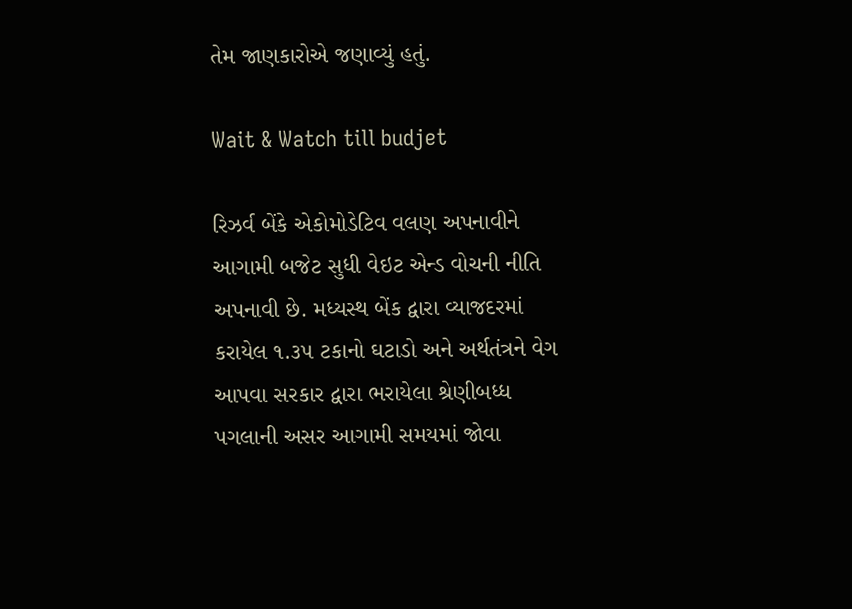તેમ જાણકારોએ જણાવ્યું હતું.

Wait & Watch till budjet

રિઝર્વ બેંકે એકોમોડેટિવ વલણ અપનાવીને આગામી બજેટ સુધી વેઇટ એન્ડ વોચની નીતિ અપનાવી છે. મધ્યસ્થ બેંક દ્વારા વ્યાજદરમાં કરાયેલ ૧.૩૫ ટકાનો ઘટાડો અને અર્થતંત્રને વેગ આપવા સરકાર દ્વારા ભરાયેલા શ્રેણીબધ્ધ પગલાની અસર આગામી સમયમાં જોવા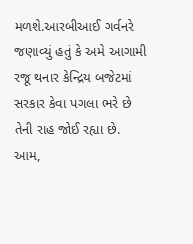મળશે.આરબીઆઈ ગર્વનરે જણાવ્યું હતું કે અમે આગામી રજૂ થનાર કેન્દ્રિય બજેટમાં સરકાર કેવા પગલા ભરે છે તેની રાહ જોઈ રહ્યા છે. આમ,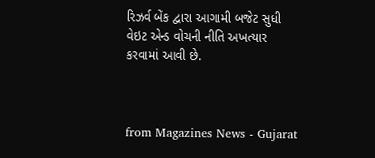રિઝર્વ બેંક દ્વારા આગામી બજેટ સુધી વેઇટ એન્ડ વોચની નીતિ અખત્યાર કરવામાં આવી છે.



from Magazines News - Gujarat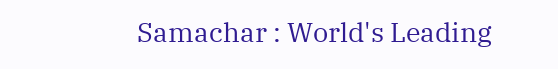Samachar : World's Leading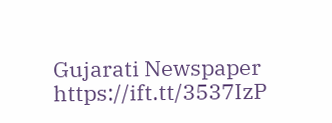Gujarati Newspaper https://ift.tt/3537IzP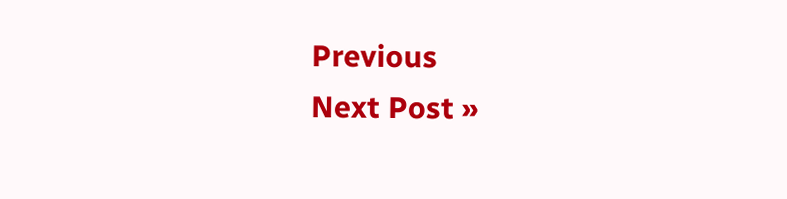Previous
Next Post »